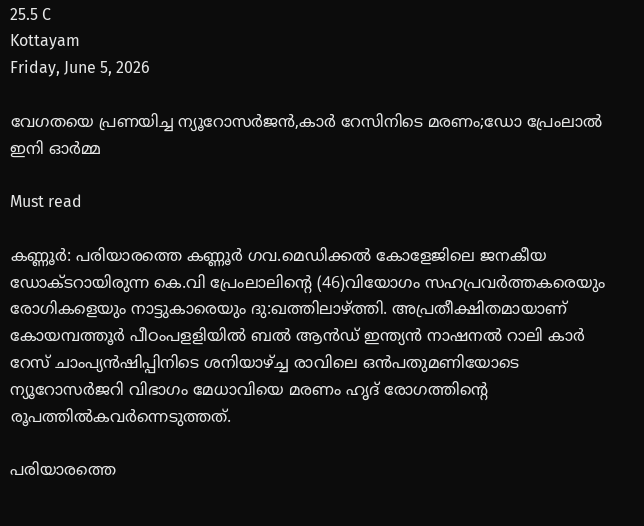25.5 C
Kottayam
Friday, June 5, 2026

വേഗതയെ പ്രണയിച്ച ന്യൂറോസര്‍ജന്‍,കാര്‍ റേസിനിടെ മരണം;ഡോ പ്രേംലാല്‍ ഇനി ഓര്‍മ്മ

Must read

കണ്ണൂര്‍: പരിയാരത്തെ കണ്ണൂര്‍ ഗവ.മെഡിക്കല്‍ കോളേജിലെ ജനകീയ ഡോക്ടറായിരുന്ന കെ.വി പ്രേംലാലിന്റെ (46)വിയോഗം സഹപ്രവര്‍ത്തകരെയും രോഗികളെയും നാട്ടുകാരെയും ദു:ഖത്തിലാഴ്ത്തി. അപ്രതീക്ഷിതമായാണ് കോയമ്പത്തൂര്‍ പീഠംപളളിയില്‍ ബല്‍ ആന്‍ഡ് ഇന്ത്യന്‍ നാഷനല്‍ റാലി കാര്‍ റേസ് ചാംപ്യന്‍ഷിപ്പിനിടെ ശനിയാഴ്ച്ച രാവിലെ ഒന്‍പതുമണിയോടെ ന്യൂറോസര്‍ജറി വിഭാഗം മേധാവിയെ മരണം ഹൃദ് രോഗത്തിന്റെ രൂപത്തില്‍കവര്‍ന്നെടുത്തത്.

പരിയാരത്തെ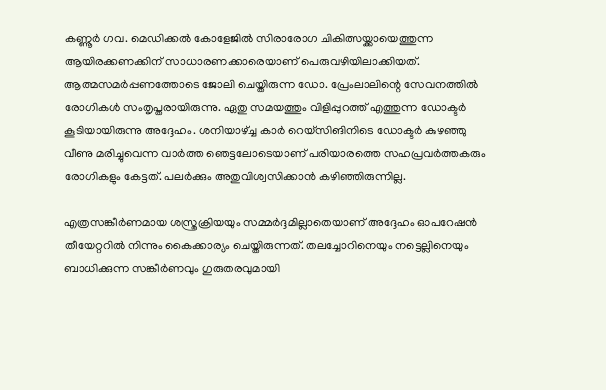കണ്ണൂര്‍ ഗവ. മെഡിക്കല്‍ കോളേജില്‍ സിരാരോഗ ചികിത്സയ്ക്കായെത്തുന്ന ആയിരക്കണക്കിന് സാധാരണക്കാരെയാണ് പെരുവഴിയിലാക്കിയത്. ആത്മസമര്‍പ്പണത്തോടെ ജോലി ചെയ്തിരുന്ന ഡോ. പ്രേംലാലിന്റെ സേവനത്തില്‍ രോഗികള്‍ സംതൃപ്തരായിരുന്നു. ഏതു സമയത്തും വിളിപ്പുറത്ത് എത്തുന്ന ഡോക്ടര്‍ കൂടിയായിരുന്നു അദ്ദേഹം. ശനിയാഴ്ച്ച കാര്‍ റെയ്സിങിനിടെ ഡോക്ടര്‍ കുഴഞ്ഞു വീണു മരിച്ചുവെന്ന വാര്‍ത്ത ഞെട്ടലോടെയാണ് പരിയാരത്തെ സഹപ്രവര്‍ത്തകരും രോഗികളും കേട്ടത്. പലര്‍ക്കും അതുവിശ്വസിക്കാന്‍ കഴിഞ്ഞിരുന്നില്ല.

എത്രസങ്കീര്‍ണമായ ശസ്ത്രക്രിയയും സമ്മര്‍ദ്ദമില്ലാതെയാണ് അദ്ദേഹം ഓപറേഷന്‍ തീയേറ്ററില്‍ നിന്നും കൈക്കാര്യം ചെയ്തിരുന്നത്. തലച്ചോറിനെയും നട്ടെല്ലിനെയും ബാധിക്കുന്ന സങ്കീര്‍ണവും ഗുരുതരവുമായി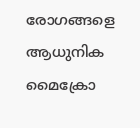രോഗങ്ങളെ ആധുനിക മൈക്രോ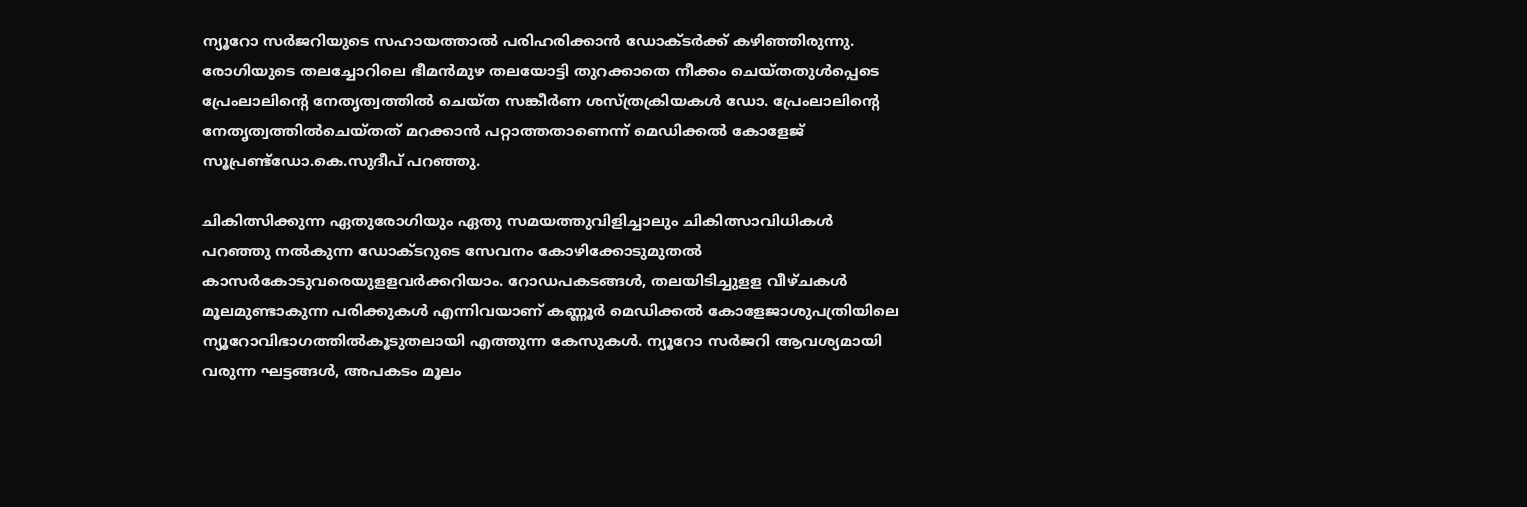ന്യൂറോ സര്‍ജറിയുടെ സഹായത്താല്‍ പരിഹരിക്കാന്‍ ഡോക്ടര്‍ക്ക് കഴിഞ്ഞിരുന്നു. രോഗിയുടെ തലച്ചോറിലെ ഭീമന്‍മുഴ തലയോട്ടി തുറക്കാതെ നീക്കം ചെയ്തതുള്‍പ്പെടെ പ്രേംലാലിന്റെ നേതൃത്വത്തില്‍ ചെയ്ത സങ്കീര്‍ണ ശസ്ത്രക്രിയകള്‍ ഡോ. പ്രേംലാലിന്റെ നേതൃത്വത്തില്‍ചെയ്തത് മറക്കാന്‍ പറ്റാത്തതാണെന്ന് മെഡിക്കല്‍ കോളേജ് സൂപ്രണ്ട്ഡോ.കെ.സുദീപ് പറഞ്ഞു.

ചികിത്സിക്കുന്ന ഏതുരോഗിയും ഏതു സമയത്തുവിളിച്ചാലും ചികിത്സാവിധികള്‍ പറഞ്ഞു നല്‍കുന്ന ഡോക്ടറുടെ സേവനം കോഴിക്കോടുമുതല്‍ കാസര്‍കോടുവരെയുളളവര്‍ക്കറിയാം. റോഡപകടങ്ങള്‍, തലയിടിച്ചുളള വീഴ്ചകള്‍ മൂലമുണ്ടാകുന്ന പരിക്കുകള്‍ എന്നിവയാണ് കണ്ണൂര്‍ മെഡിക്കല്‍ കോളേജാശുപത്രിയിലെ ന്യൂറോവിഭാഗത്തില്‍കൂടുതലായി എത്തുന്ന കേസുകള്‍. ന്യൂറോ സര്‍ജറി ആവശ്യമായി വരുന്ന ഘട്ടങ്ങള്‍, അപകടം മൂലം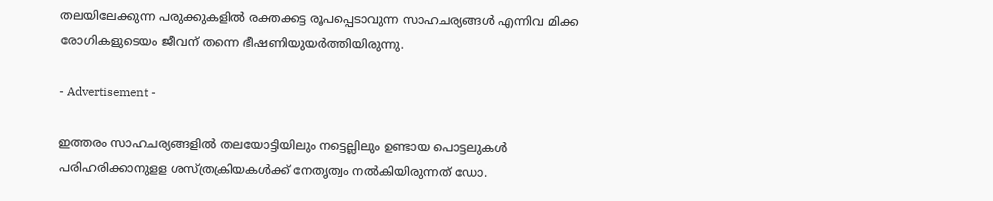തലയിലേക്കുന്ന പരുക്കുകളില്‍ രക്തക്കട്ട രൂപപ്പെടാവുന്ന സാഹചര്യങ്ങള്‍ എന്നിവ മിക്ക രോഗികളുടെയം ജീവന് തന്നെ ഭീഷണിയുയര്‍ത്തിയിരുന്നു.

- Advertisement -

ഇത്തരം സാഹചര്യങ്ങളില്‍ തലയോട്ടിയിലും നട്ടെല്ലിലും ഉണ്ടായ പൊട്ടലുകള്‍ പരിഹരിക്കാനുളള ശസ്ത്രക്രിയകള്‍ക്ക് നേതൃത്വം നല്‍കിയിരുന്നത് ഡോ.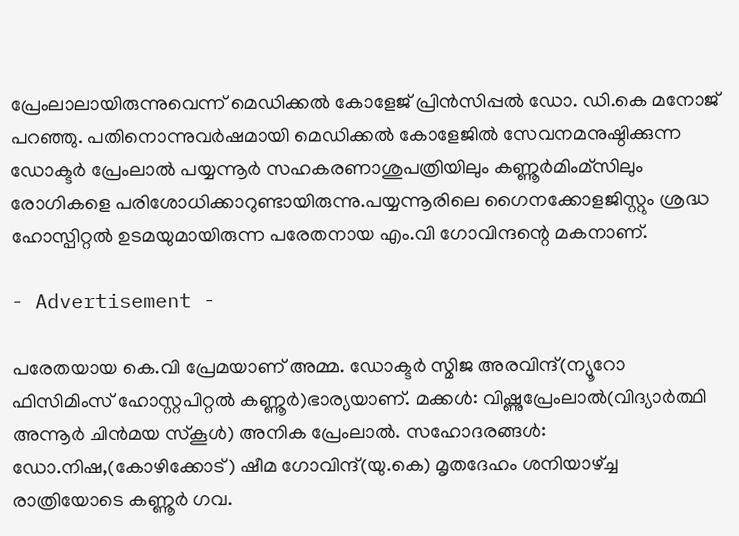പ്രേംലാലായിരുന്നുവെന്ന് മെഡിക്കല്‍ കോളേജ് പ്രിന്‍സിപ്പല്‍ ഡോ. ഡി.കെ മനോജ് പറഞ്ഞു. പതിനൊന്നുവര്‍ഷമായി മെഡിക്കല്‍ കോളേജില്‍ സേവനമനുഷ്ഠിക്കുന്ന ഡോക്ടര്‍ പ്രേംലാല്‍ പയ്യന്നൂര്‍ സഹകരണാശുപത്രിയിലും കണ്ണൂര്‍മിംമ്സിലും രോഗികളെ പരിശോധിക്കാറുണ്ടായിരുന്നു.പയ്യന്നൂരിലെ ഗൈനക്കോളജിസ്റ്റും ശ്രദ്ധ ഹോസ്പിറ്റല്‍ ഉടമയുമായിരുന്ന പരേതനായ എം.വി ഗോവിന്ദന്റെ മകനാണ്.

- Advertisement -

പരേതയായ കെ.വി പ്രേമയാണ് അമ്മ. ഡോക്ടര്‍ സ്മിജ അരവിന്ദ്(ന്യൂറോ ഫിസിമിംസ് ഹോസ്റ്റപിറ്റല്‍ കണ്ണൂര്‍)ഭാര്യയാണ്. മക്കള്‍: വിഷ്ണുപ്രേംലാല്‍(വിദ്യാര്‍ത്ഥി അന്നൂര്‍ ചിന്‍മയ സ്‌കൂള്‍) അനിക പ്രേംലാല്‍. സഹോദരങ്ങള്‍: ഡോ.നിഷ,(കോഴിക്കോട്) ഷീമ ഗോവിന്ദ്(യു.കെ) മൃതദേഹം ശനിയാഴ്ച്ച രാത്രിയോടെ കണ്ണൂര്‍ ഗവ.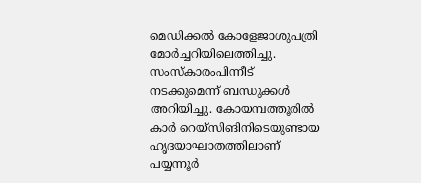മെഡിക്കല്‍ കോളേജാശുപത്രി മോര്‍ച്ചറിയിലെത്തിച്ചു. സംസ്‌കാരംപിന്നീട് നടക്കുമെന്ന് ബന്ധുക്കള്‍ അറിയിച്ചു. കോയമ്പത്തൂരില്‍ കാര്‍ റെയ്സിങിനിടെയുണ്ടായ ഹൃദയാഘാതത്തിലാണ് പയ്യന്നൂര്‍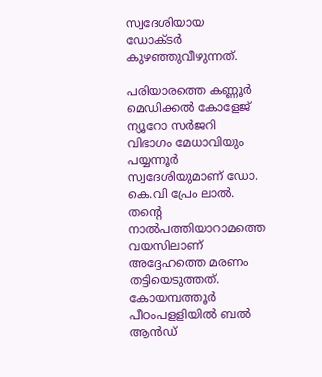സ്വദേശിയായ ഡോക്ടര്‍ കുഴഞ്ഞുവീഴുന്നത്.

പരിയാരത്തെ കണ്ണൂര്‍ മെഡിക്കല്‍ കോളേജ് ന്യൂറോ സര്‍ജറി വിഭാഗം മേധാവിയും പയ്യന്നൂര്‍ സ്വദേശിയുമാണ് ഡോ. കെ.വി പ്രേം ലാല്‍. തന്റെ നാല്‍പത്തിയാറാമത്തെ വയസിലാണ് അദ്ദേഹത്തെ മരണം തട്ടിയെടുത്തത്. കോയമ്പത്തൂര്‍ പീഠംപളളിയില്‍ ബല്‍ ആന്‍ഡ്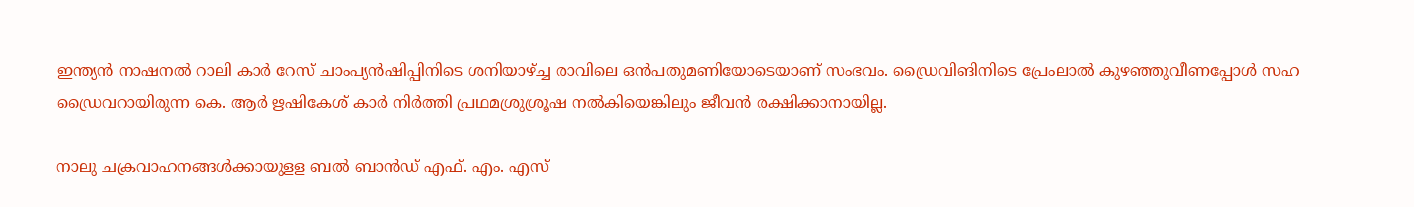ഇന്ത്യന്‍ നാഷനല്‍ റാലി കാര്‍ റേസ് ചാംപ്യന്‍ഷിപ്പിനിടെ ശനിയാഴ്ച്ച രാവിലെ ഒന്‍പതുമണിയോടെയാണ് സംഭവം. ഡ്രൈവിങിനിടെ പ്രേംലാല്‍ കുഴഞ്ഞുവീണപ്പോള്‍ സഹ ഡ്രൈവറായിരുന്ന കെ. ആര്‍ ഋഷികേശ് കാര്‍ നിര്‍ത്തി പ്രഥമശ്രുശ്രൂഷ നല്‍കിയെങ്കിലും ജീവന്‍ രക്ഷിക്കാനായില്ല.

നാലു ചക്രവാഹനങ്ങള്‍ക്കായുളള ബല്‍ ബാന്‍ഡ് എഫ്. എം. എസ്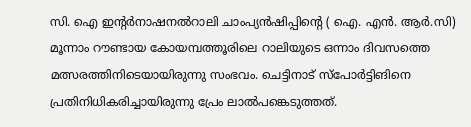സി. ഐ ഇന്റര്‍നാഷനല്‍റാലി ചാംപ്യന്‍ഷിപ്പിന്റെ ( ഐ. എന്‍. ആര്‍.സി) മൂന്നാം റൗണ്ടായ കോയമ്പത്തൂരിലെ റാലിയുടെ ഒന്നാം ദിവസത്തെ മത്സരത്തിനിടെയായിരുന്നു സംഭവം. ചെട്ടിനാട് സ്പോര്‍ട്ടിങിനെ പ്രതിനിധികരിച്ചായിരുന്നു പ്രേം ലാല്‍പങ്കെടുത്തത്.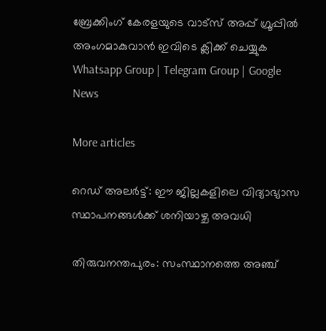ബ്രേക്കിംഗ് കേരളയുടെ വാട്സ് അപ്പ് ഗ്രൂപ്പിൽ അംഗമാകുവാൻ ഇവിടെ ക്ലിക്ക് ചെയ്യുക Whatsapp Group | Telegram Group | Google News

More articles

റെഡ് അലർട്ട്: ഈ ജില്ലകളിലെ വിദ്യാഭ്യാസ സ്ഥാപനങ്ങൾക്ക് ശനിയാഴ്ച അവധി

തിരുവനന്തപുരം: സംസ്ഥാനത്തെ അഞ്ച്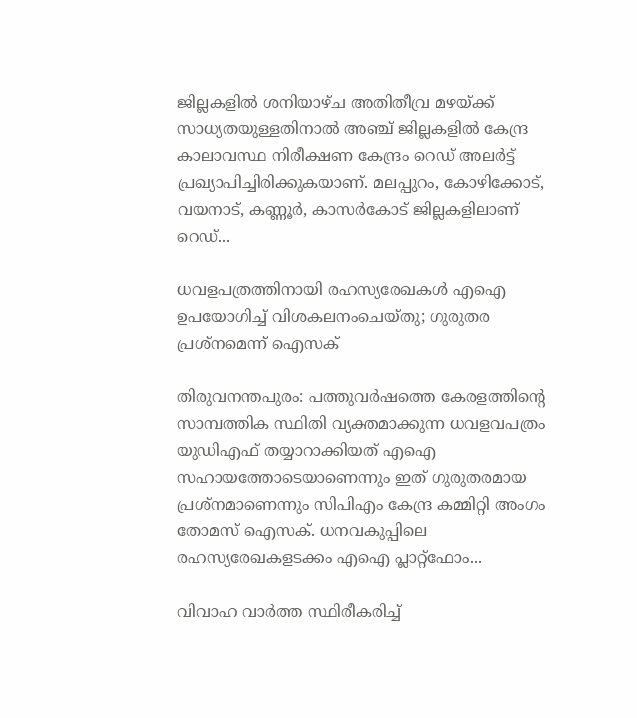ജില്ലകളിൽ ശനിയാഴ്ച അതിതീവ്ര മഴയ്ക്ക് സാധ്യതയുള്ളതിനാൽ അഞ്ച് ജില്ലകളിൽ കേന്ദ്ര കാലാവസ്ഥ നിരീക്ഷണ കേന്ദ്രം റെഡ് അലർട്ട് പ്രഖ്യാപിച്ചിരിക്കുകയാണ്. മലപ്പുറം, കോഴിക്കോട്, വയനാട്, കണ്ണൂർ, കാസർകോട് ജില്ലകളിലാണ് റെഡ്...

ധവളപത്രത്തിനായി രഹസ്യരേഖകൾ എഐ ഉപയോഗിച്ച് വിശകലനംചെയ്തു; ഗുരുതര പ്രശ്‌നമെന്ന് ഐസക്

തിരുവനന്തപുരം: പത്തുവർഷത്തെ കേരളത്തിന്റെ സാമ്പത്തിക സ്ഥിതി വ്യക്തമാക്കുന്ന ധവളവപത്രം യുഡിഎഫ് തയ്യാറാക്കിയത് എഐ സഹായത്തോടെയാണെന്നും ഇത് ഗുരുതരമായ പ്രശ്‌നമാണെന്നും സിപിഎം കേന്ദ്ര കമ്മിറ്റി അംഗം തോമസ് ഐസക്. ധനവകുപ്പിലെ രഹസ്യരേഖകളടക്കം എഐ പ്ലാറ്റ്‌ഫോം...

വിവാഹ വാർത്ത സ്ഥിരീകരിച്ച്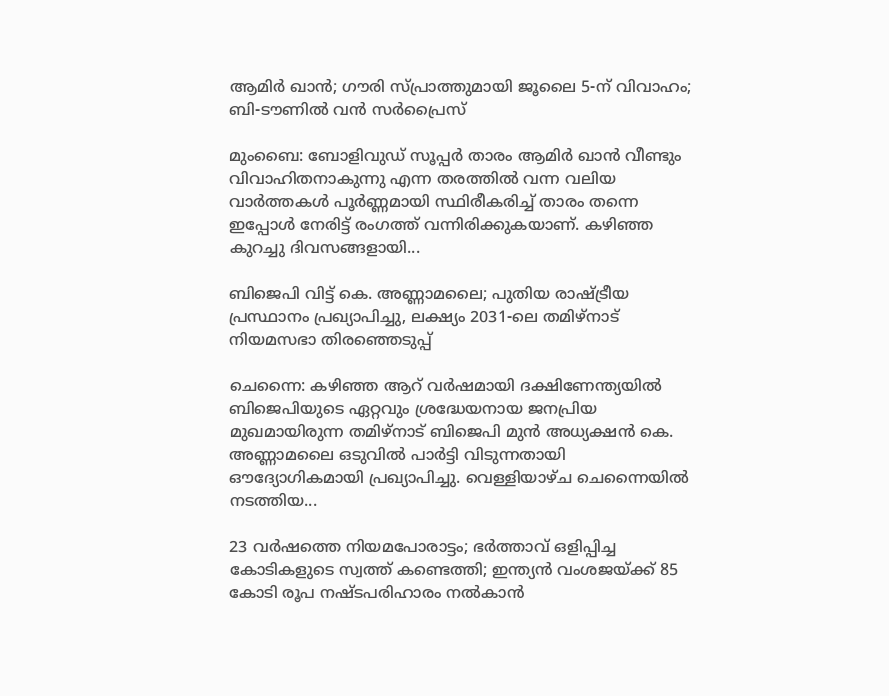ആമിർ ഖാൻ; ഗൗരി സ്പ്രാത്തുമായി ജൂലൈ 5-ന് വിവാഹം; ബി-ടൗണിൽ വൻ സർപ്രൈസ്

മുംബൈ: ബോളിവുഡ് സൂപ്പർ താരം ആമിർ ഖാൻ വീണ്ടും വിവാഹിതനാകുന്നു എന്ന തരത്തിൽ വന്ന വലിയ വാർത്തകൾ പൂർണ്ണമായി സ്ഥിരീകരിച്ച് താരം തന്നെ ഇപ്പോൾ നേരിട്ട് രംഗത്ത് വന്നിരിക്കുകയാണ്. കഴിഞ്ഞ കുറച്ചു ദിവസങ്ങളായി...

ബിജെപി വിട്ട് കെ. അണ്ണാമലൈ; പുതിയ രാഷ്ട്രീയ പ്രസ്ഥാനം പ്രഖ്യാപിച്ചു, ലക്ഷ്യം 2031-ലെ തമിഴ്‌നാട് നിയമസഭാ തിരഞ്ഞെടുപ്പ്

ചെന്നൈ: കഴിഞ്ഞ ആറ് വർഷമായി ദക്ഷിണേന്ത്യയിൽ ബിജെപിയുടെ ഏറ്റവും ശ്രദ്ധേയനായ ജനപ്രിയ മുഖമായിരുന്ന തമിഴ്‌നാട് ബിജെപി മുൻ അധ്യക്ഷൻ കെ. അണ്ണാമലൈ ഒടുവിൽ പാർട്ടി വിടുന്നതായി ഔദ്യോഗികമായി പ്രഖ്യാപിച്ചു. വെള്ളിയാഴ്ച ചെന്നൈയിൽ നടത്തിയ...

23 വർഷത്തെ നിയമപോരാട്ടം; ഭർത്താവ് ഒളിപ്പിച്ച കോടികളുടെ സ്വത്ത് കണ്ടെത്തി; ഇന്ത്യൻ വംശജയ്ക്ക് 85 കോടി രൂപ നഷ്ടപരിഹാരം നൽകാൻ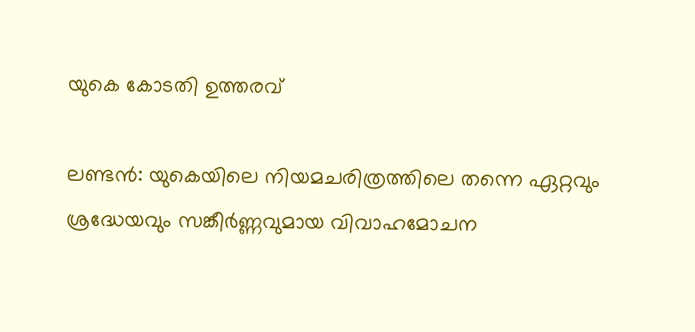യുകെ കോടതി ഉത്തരവ്

ലണ്ടൻ: യുകെയിലെ നിയമചരിത്രത്തിലെ തന്നെ ഏറ്റവും ശ്രദ്ധേയവും സങ്കീർണ്ണവുമായ വിവാഹമോചന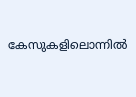കേസുകളിലൊന്നിൽ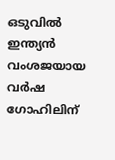ഒടുവിൽ ഇന്ത്യൻ വംശജയായ വർഷ ഗോഹിലിന്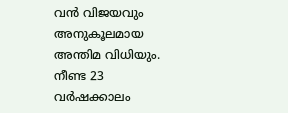വൻ വിജയവും അനുകൂലമായ അന്തിമ വിധിയും. നീണ്ട 23 വർഷക്കാലം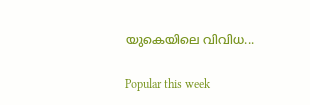യുകെയിലെ വിവിധ...

Popular this week